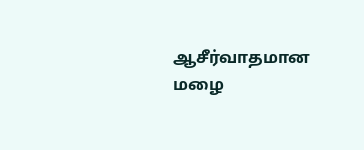ஆசீர்வாதமான
மழை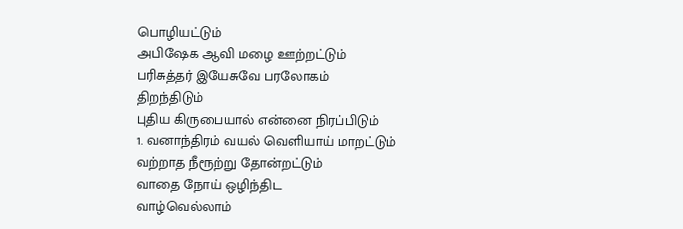பொழியட்டும்
அபிஷேக ஆவி மழை ஊற்றட்டும்
பரிசுத்தர் இயேசுவே பரலோகம்
திறந்திடும்
புதிய கிருபையால் என்னை நிரப்பிடும்
1. வனாந்திரம் வயல் வெளியாய் மாறட்டும்
வற்றாத நீரூற்று தோன்றட்டும்
வாதை நோய் ஒழிந்திட
வாழ்வெல்லாம்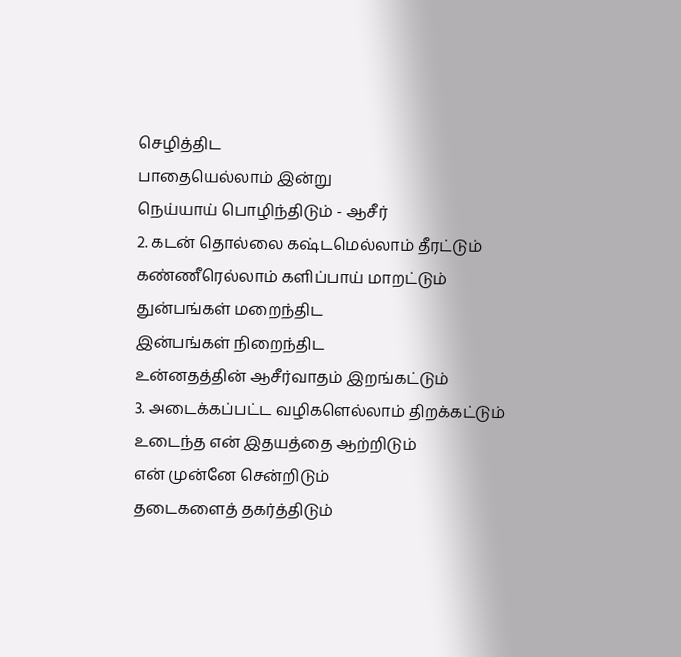செழித்திட
பாதையெல்லாம் இன்று
நெய்யாய் பொழிந்திடும் - ஆசீர்
2. கடன் தொல்லை கஷ்டமெல்லாம் தீரட்டும்
கண்ணீரெல்லாம் களிப்பாய் மாறட்டும்
துன்பங்கள் மறைந்திட
இன்பங்கள் நிறைந்திட
உன்னதத்தின் ஆசீர்வாதம் இறங்கட்டும்
3. அடைக்கப்பட்ட வழிகளெல்லாம் திறக்கட்டும்
உடைந்த என் இதயத்தை ஆற்றிடும்
என் முன்னே சென்றிடும்
தடைகளைத் தகர்த்திடும்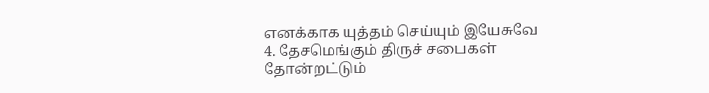எனக்காக யுத்தம் செய்யும் இயேசுவே
4. தேசமெங்கும் திருச் சபைகள் தோன்றட்டும்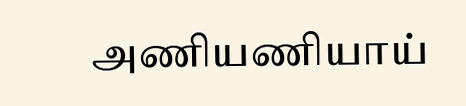அணியணியாய்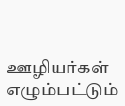ஊழியர்கள் எழும்பட்டும்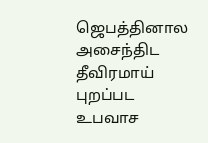ஜெபத்தினால அசைந்திட தீவிரமாய் புறப்பட
உபவாச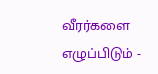வீரர்களை எழுப்பிடும் -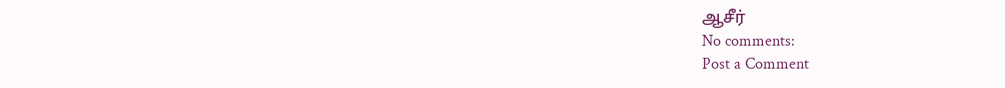ஆசீர்
No comments:
Post a Comment